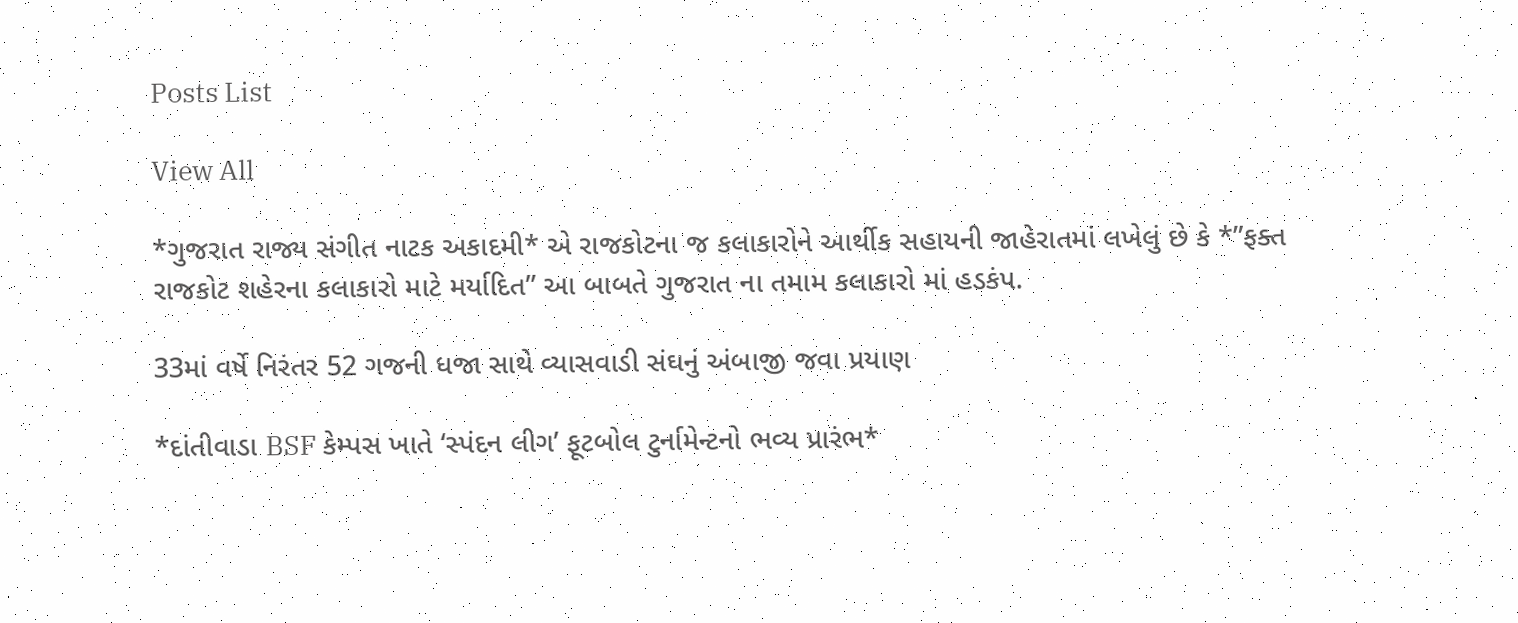Posts List

View All

*ગુજરાત રાજ્ય સંગીત નાટક અકાદમી* એ રાજકોટના જ કલાકારોને આર્થીક સહાયની જાહેરાતમાં લખેલું છે કે *”ફક્ત રાજકોટ શહેરના કલાકારો માટે મર્યાદિત” આ બાબતે ગુજરાત ના તમામ કલાકારો માં હડકંપ.

33માં વર્ષે નિરંતર 52 ગજની ધજા સાથે વ્યાસવાડી સંઘનું અંબાજી જવા પ્રયાણ

*દાંતીવાડા BSF કેમ્પસ ખાતે ‘સ્પંદન લીગ’ ફૂટબોલ ટુર્નામેન્ટનો ભવ્ય પ્રારંભ*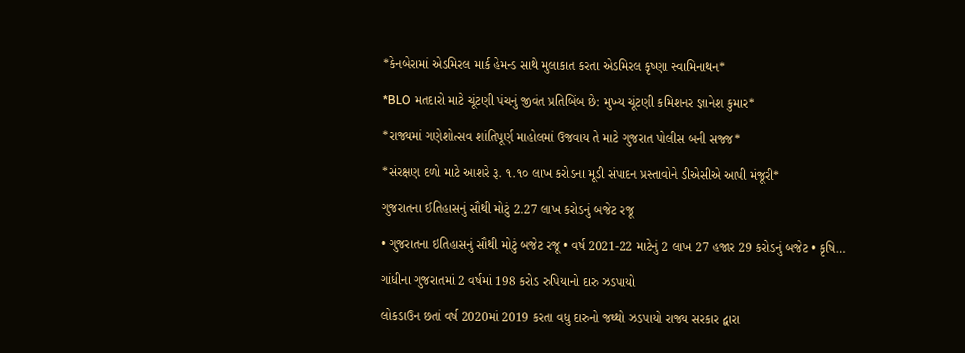*કેનબેરામાં એડમિરલ માર્ક હેમન્ડ સાથે મુલાકાત કરતા એડમિરલ કૃષ્ણા સ્વામિનાથન*

*BLO મતદારો માટે ચૂંટણી પંચનું જીવંત પ્રતિબિંબ છે: મુખ્ય ચૂંટણી કમિશનર જ્ઞાનેશ કુમાર*

*રાજ્યમાં ગણેશોત્સવ શાંતિપૂર્ણ માહોલમાં ઉજવાય તે માટે ગુજરાત પોલીસ બની સજ્જ*

*સંરક્ષણ દળો માટે આશરે રૂ. ૧.૧૦ લાખ કરોડના મૂડી સંપાદન પ્રસ્તાવોને ડીએસીએ આપી મંજૂરી*

ગુજરાતના ઈતિહાસનું સૌથી મોટું 2.27 લાખ કરોડનું બજેટ રજૂ

• ગુજરાતના ઇતિહાસનું સૌથી મોટું બજેટ રજૂ • વર્ષ 2021-22 માટેનું 2 લાખ 27 હજાર 29 કરોડનું બજેટ • કૃષિ…

ગાંધીના ગુજરાતમાં 2 વર્ષમાં 198 કરોડ રુપિયાનો દારુ ઝડપાયો

લોકડાઉન છતાં વર્ષ 2020માં 2019 કરતા વધુ દારુનો જથ્થો ઝડપાયો રાજ્ય સરકાર દ્વારા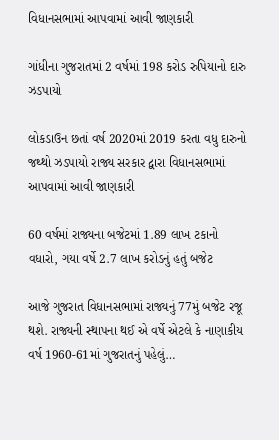વિધાનસભામાં આપવામાં આવી જાણકારી

ગાંધીના ગુજરાતમાં 2 વર્ષમાં 198 કરોડ રુપિયાનો દારુ ઝડપાયો

લોકડાઉન છતાં વર્ષ 2020માં 2019 કરતા વધુ દારુનો જથ્થો ઝડપાયો રાજ્ય સરકાર દ્વારા વિધાનસભામાં આપવામાં આવી જાણકારી

60 વર્ષમાં રાજ્યના બજેટમાં 1.89 લાખ ટકાનો વધારો, ગયા વર્ષે 2.7 લાખ કરોડનું હતું બજેટ

આજે ગુજરાત વિધાનસભામાં રાજ્યનું 77મું બજેટ રજૂ થશે. રાજ્યની સ્થાપના થઈ એ વર્ષે એટલે કે નાણાકીય વર્ષ 1960-61માં ગુજરાતનું પહેલું…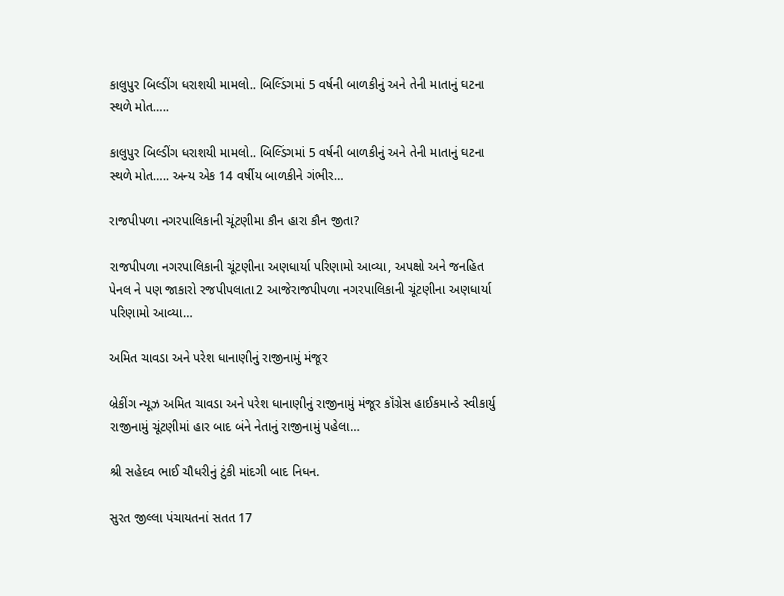કાલુપુર બિલ્ડીંગ ધરાશયી મામલો.. બિલ્ડિંગમાં 5 વર્ષની બાળકીનું અને તેની માતાનું ઘટના સ્થળે મોત…..

કાલુપુર બિલ્ડીંગ ધરાશયી મામલો.. બિલ્ડિંગમાં 5 વર્ષની બાળકીનું અને તેની માતાનું ઘટના સ્થળે મોત….. અન્ય એક 14 વર્ષીય બાળકીને ગંભીર…

રાજપીપળા નગરપાલિકાની ચૂંટણીમા કૌન હારા કૌન જીતા?

રાજપીપળા નગરપાલિકાની ચૂંટણીના અણધાર્યા પરિણામો આવ્યા, અપક્ષો અને જનહિત પેનલ ને પણ જાકારો રજપીપલાતા2 આજેરાજપીપળા નગરપાલિકાની ચૂંટણીના અણધાર્યા પરિણામો આવ્યા…

અમિત ચાવડા અને પરેશ ધાનાણીનું રાજીનામું મંજૂર

બ્રેકીંગ ન્યૂઝ અમિત ચાવડા અને પરેશ ધાનાણીનું રાજીનામું મંજૂર કૉંગ્રેસ હાઈકમાન્ડે સ્વીકાર્યુ રાજીનામું ચૂંટણીમાં હાર બાદ બંને નેતાનું રાજીનામું પહેલા…

શ્રી સહેદવ ભાઈ ચૌધરીનું ટુંકી માંદગી બાદ નિધન.

સુરત જીલ્લા પંચાયતનાં સતત 17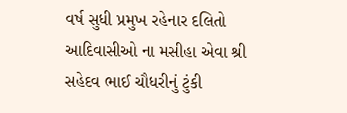વર્ષ સુધી પ્રમુખ રહેનાર દલિતો આદિવાસીઓ ના મસીહા એવા શ્રી સહેદવ ભાઈ ચૌધરીનું ટુંકી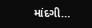માંદગી…